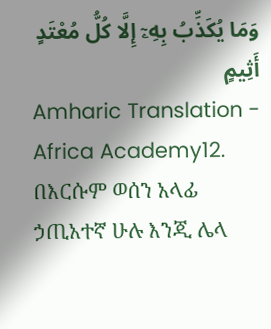وَمَا يُكَذِّبُ بِهِۦٓ إِلَّا كُلُّ مُعْتَدٍ أَثِيمٍ
Amharic Translation - Africa Academy12. በእርሱም ወሰን አላፊ ኃጢአተኛ ሁሉ እንጂ ሌላ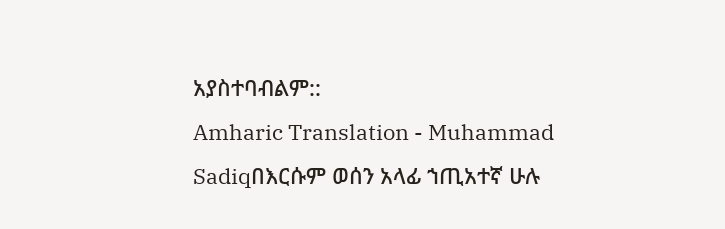አያስተባብልም::
Amharic Translation - Muhammad Sadiqበእርሱም ወሰን አላፊ ኀጢአተኛ ሁሉ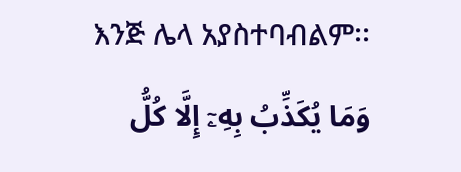እንጅ ሌላ አያስተባብልም፡፡
وَمَا يُكَذِّبُ بِهِۦٓ إِلَّا كُلُّ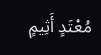مُعْتَدٍ أَثِيمٍ